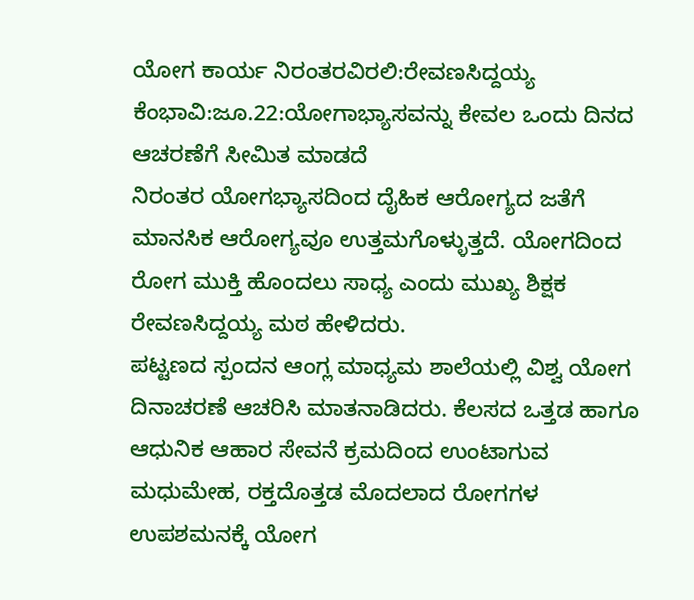ಯೋಗ ಕಾರ್ಯ ನಿರಂತರವಿರಲಿ:ರೇವಣಸಿದ್ದಯ್ಯ
ಕೆಂಭಾವಿ:ಜೂ.22:ಯೋಗಾಭ್ಯಾಸವನ್ನು ಕೇವಲ ಒಂದು ದಿನದ ಆಚರಣೆಗೆ ಸೀಮಿತ ಮಾಡದೆ
ನಿರಂತರ ಯೋಗಭ್ಯಾಸದಿಂದ ದೈಹಿಕ ಆರೋಗ್ಯದ ಜತೆಗೆ ಮಾನಸಿಕ ಆರೋಗ್ಯವೂ ಉತ್ತಮಗೊಳ್ಳುತ್ತದೆ. ಯೋಗದಿಂದ ರೋಗ ಮುಕ್ತಿ ಹೊಂದಲು ಸಾಧ್ಯ ಎಂದು ಮುಖ್ಯ ಶಿಕ್ಷಕ ರೇವಣಸಿದ್ದಯ್ಯ ಮಠ ಹೇಳಿದರು.
ಪಟ್ಟಣದ ಸ್ಪಂದನ ಆಂಗ್ಲ ಮಾಧ್ಯಮ ಶಾಲೆಯಲ್ಲಿ ವಿಶ್ವ ಯೋಗ ದಿನಾಚರಣೆ ಆಚರಿಸಿ ಮಾತನಾಡಿದರು. ಕೆಲಸದ ಒತ್ತಡ ಹಾಗೂ ಆಧುನಿಕ ಆಹಾರ ಸೇವನೆ ಕ್ರಮದಿಂದ ಉಂಟಾಗುವ ಮಧುಮೇಹ, ರಕ್ತದೊತ್ತಡ ಮೊದಲಾದ ರೋಗಗಳ ಉಪಶಮನಕ್ಕೆ ಯೋಗ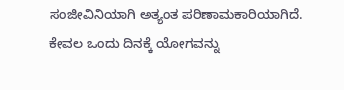ಸಂಜೀವಿನಿಯಾಗಿ ಅತ್ಯಂತ ಪರಿಣಾಮಕಾರಿಯಾಗಿದೆ. ಕೇವಲ ಒಂದು ದಿನಕ್ಕೆ ಯೋಗವನ್ನು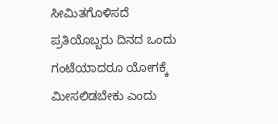ಸೀಮಿತಗೊಳಿಸದೆ ಪ್ರತಿಯೊಬ್ಬರು ದಿನದ ಒಂದು ಗಂಟೆಯಾದರೂ ಯೋಗಕ್ಕೆ ಮೀಸಲಿಡಬೇಕು ಎಂದು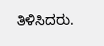ತಿಳಿಸಿದರು.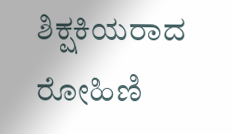ಶಿಕ್ಷಕಿಯರಾದ ರೋಹಿಣಿ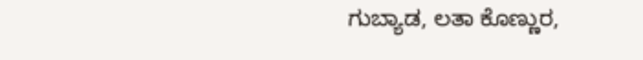ಗುಬ್ಯಾಡ, ಲತಾ ಕೊಣ್ಣುರ,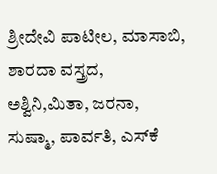ಶ್ರೀದೇವಿ ಪಾಟೀಲ, ಮಾಸಾಬಿ, ಶಾರದಾ ವಸ್ತ್ರದ, ಅಶ್ವಿನಿ,ಮಿತಾ, ಜರನಾ, ಸುಷ್ಮಾ, ಪಾರ್ವತಿ, ಎಸ್‍ಕೆ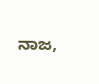ನಾಜ,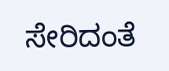ಸೇರಿದಂತೆ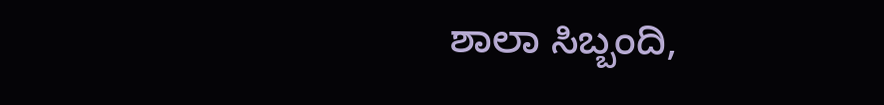ಶಾಲಾ ಸಿಬ್ಬಂದಿ,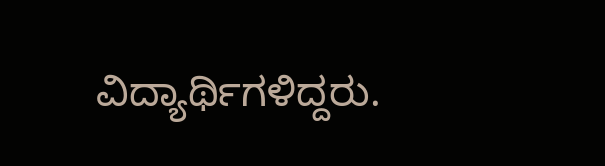ವಿದ್ಯಾರ್ಥಿಗಳಿದ್ದರು.